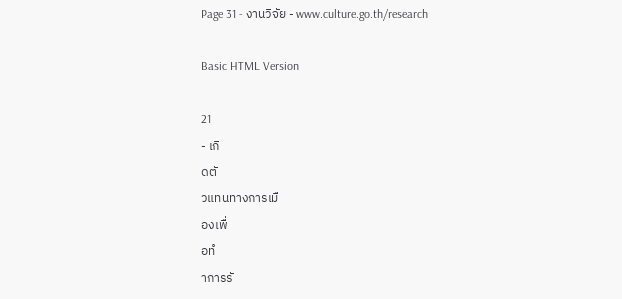Page 31 - งานวิจัย - www.culture.go.th/research

Basic HTML Version

21
- เกิ
ดตั
วแทนทางการเมื
องเพื่
อทํ
าการรั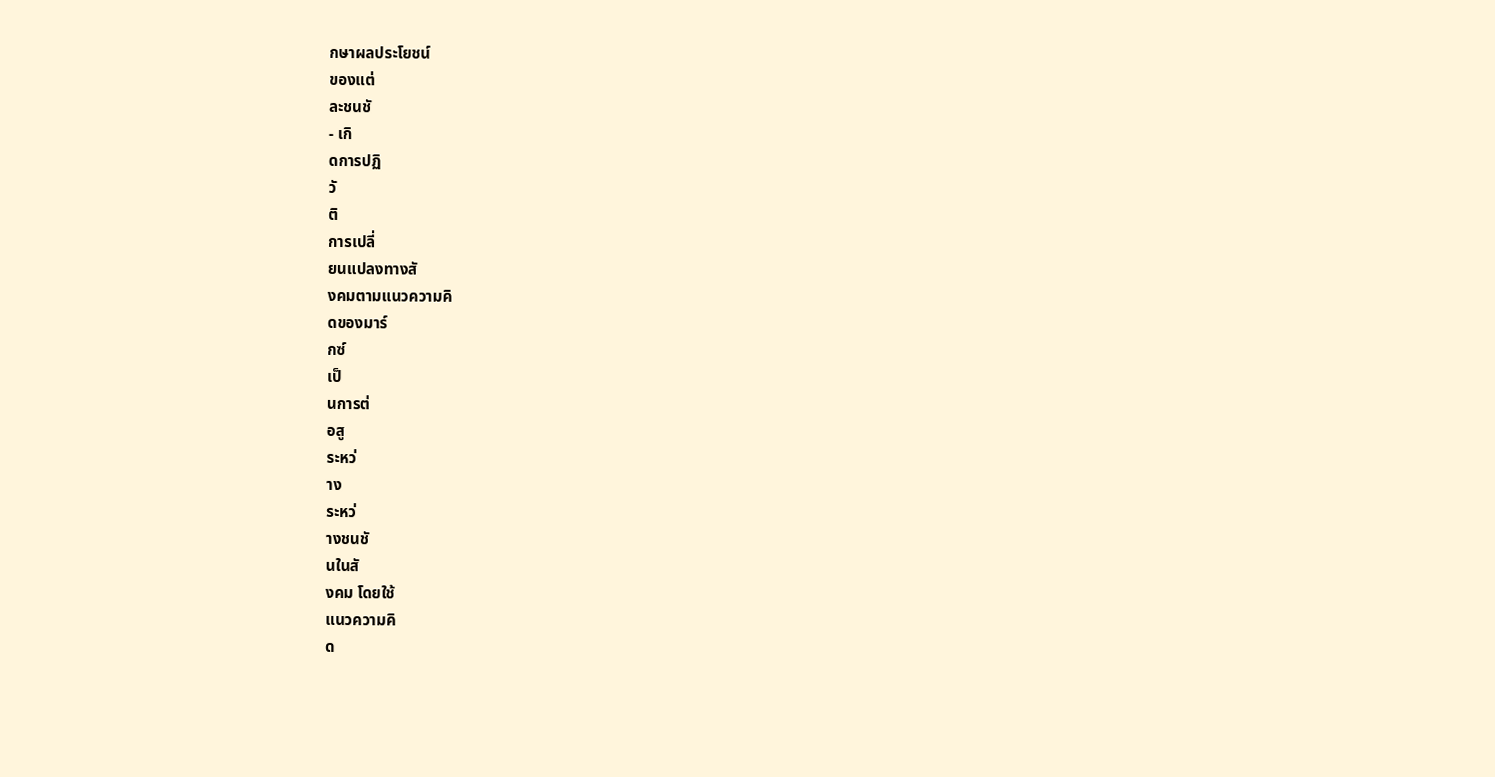กษาผลประโยชน์
ของแต่
ละชนชั
- เกิ
ดการปฏิ
วั
ติ
การเปลี่
ยนแปลงทางสั
งคมตามแนวความคิ
ดของมาร์
กซ์
เป็
นการต่
อสู
ระหว่
าง
ระหว่
างชนชั
นในสั
งคม โดยใช้
แนวความคิ
ด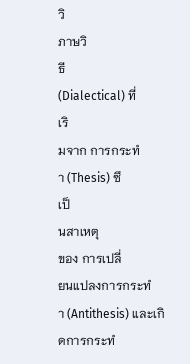วิ
ภาษวิ
ธี
(Dialectical) ที่
เริ
มจาก การกระทํ
า (Thesis) ซึ
เป็
นสาเหตุ
ของ การเปลี่
ยนแปลงการกระทํ
า (Antithesis) และเกิ
ดการกระทํ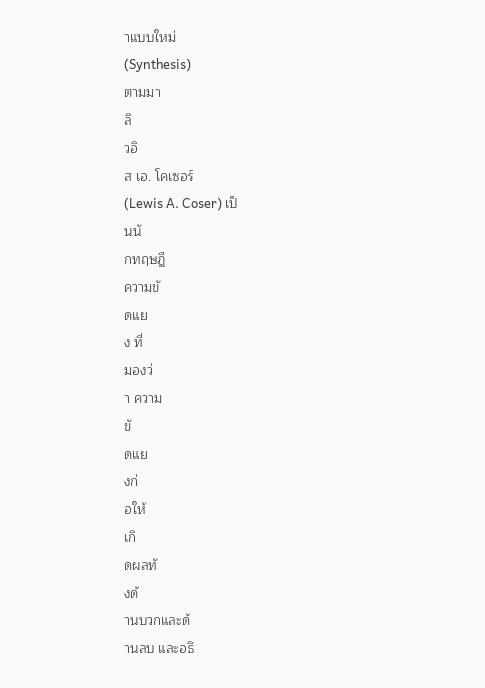าแบบใหม่
(Synthesis)
ตามมา
ลิ
วอิ
ส เอ. โคเซอร์
(Lewis A. Coser) เป็
นนั
กทฤษฎี
ความขั
ดแย
ง ที่
มองว่
า ความ
ขั
ดแย
งก่
อให้
เกิ
ดผลทั
งด้
านบวกและด้
านลบ และอธิ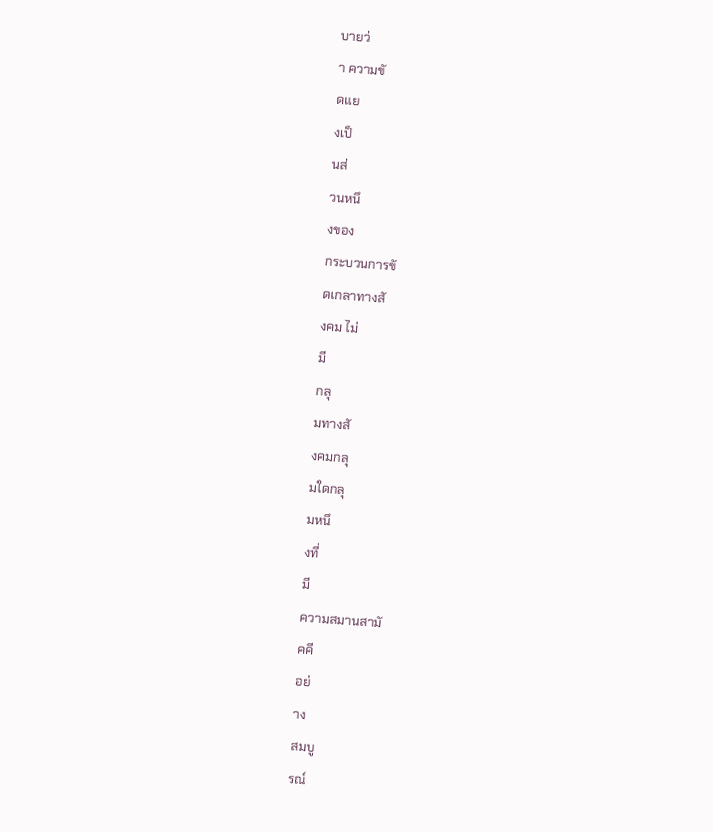บายว่
า ความขั
ดแย
งเป็
นส่
วนหนึ
งของ
กระบวนการขั
ดเกลาทางสั
งคม ไม่
มี
กลุ
มทางสั
งคมกลุ
มใดกลุ
มหนึ
งที่
มี
ความสมานสามั
คคี
อย่
าง
สมบู
รณ์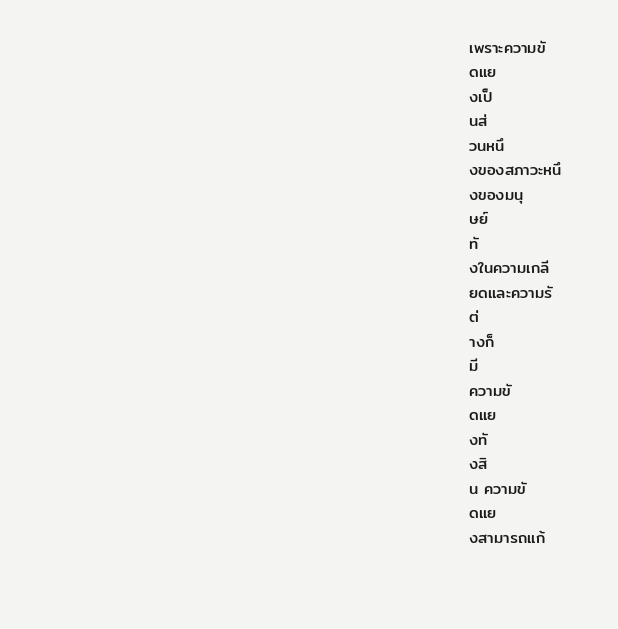เพราะความขั
ดแย
งเป็
นส่
วนหนึ
งของสภาวะหนึ
งของมนุ
ษย์
ทั
งในความเกลี
ยดและความรั
ต่
างก็
มี
ความขั
ดแย
งทั
งสิ
น ความขั
ดแย
งสามารถแก้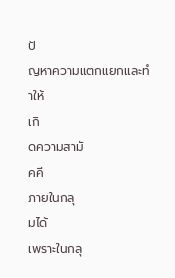ปั
ญหาความแตกแยกและทํ
าให้
เกิ
ดความสามั
คคี
ภายในกลุ
มได้
เพราะในกลุ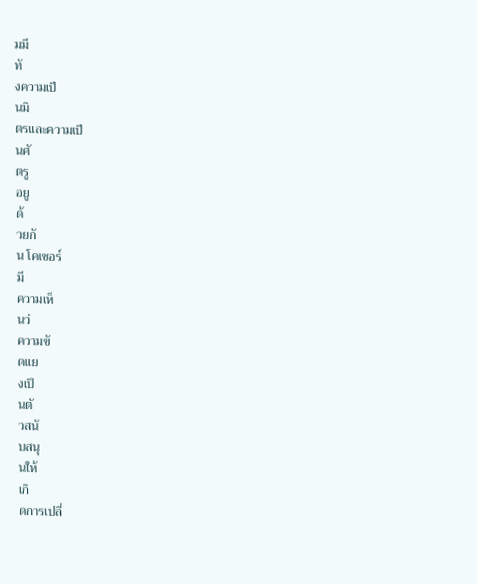มมี
ทั
งความเป็
นมิ
ตรและความเป็
นศั
ตรู
อยู
ด้
วยกั
น โคเซอร์
มี
ความเห็
นว่
ความขั
ดแย
งเป็
นตั
วสนั
บสนุ
นให้
เกิ
ดการเปลี่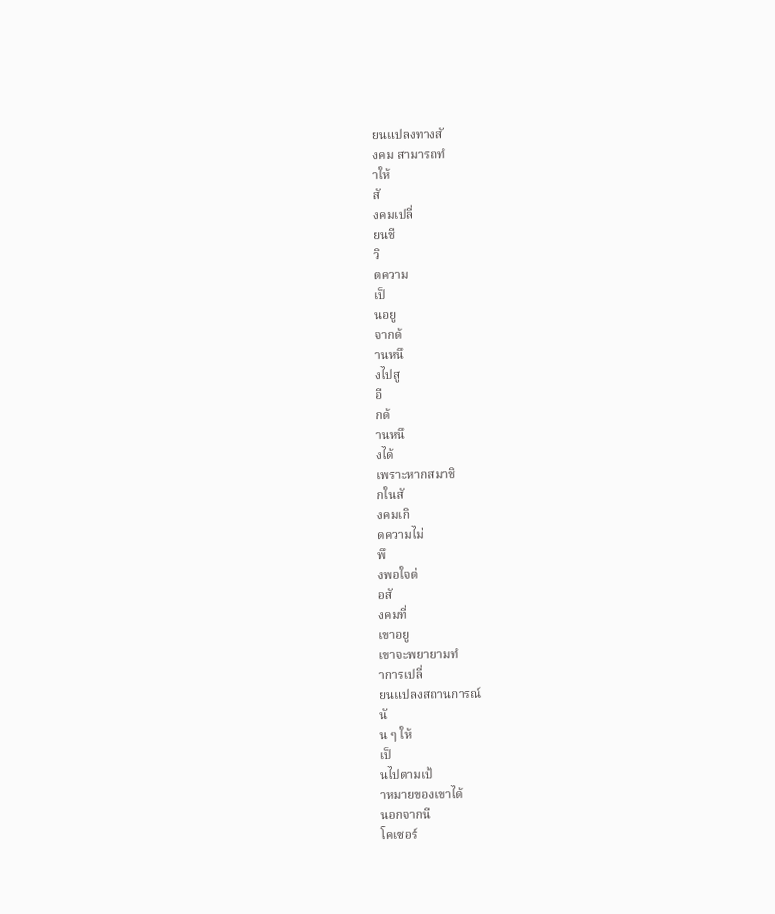ยนแปลงทางสั
งคม สามารถทํ
าให้
สั
งคมเปลี่
ยนชี
วิ
ตความ
เป็
นอยู
จากด้
านหนึ
งไปสู
อี
กด้
านหนึ
งได้
เพราะหากสมาชิ
กในสั
งคมเกิ
ดความไม่
พึ
งพอใจต่
อสั
งคมที่
เขาอยู
เขาจะพยายามทํ
าการเปลี่
ยนแปลงสถานการณ์
นั
น ๆ ให้
เป็
นไปตามเป้
าหมายของเขาได้
นอกจากนี
โคเซอร์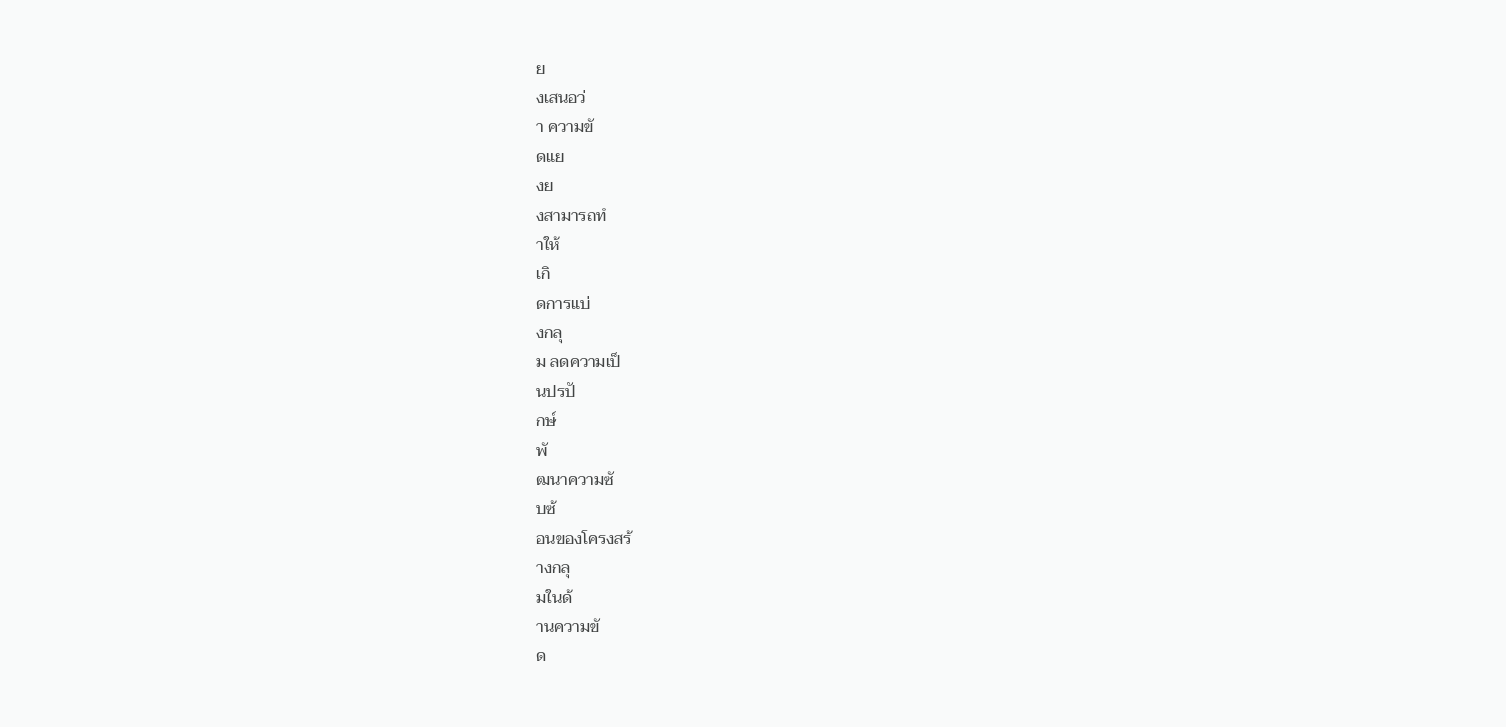ย
งเสนอว่
า ความขั
ดแย
งย
งสามารถทํ
าให้
เกิ
ดการแบ่
งกลุ
ม ลดความเป็
นปรปั
กษ์
พั
ฒนาความซั
บซ้
อนของโครงสร้
างกลุ
มในด้
านความขั
ด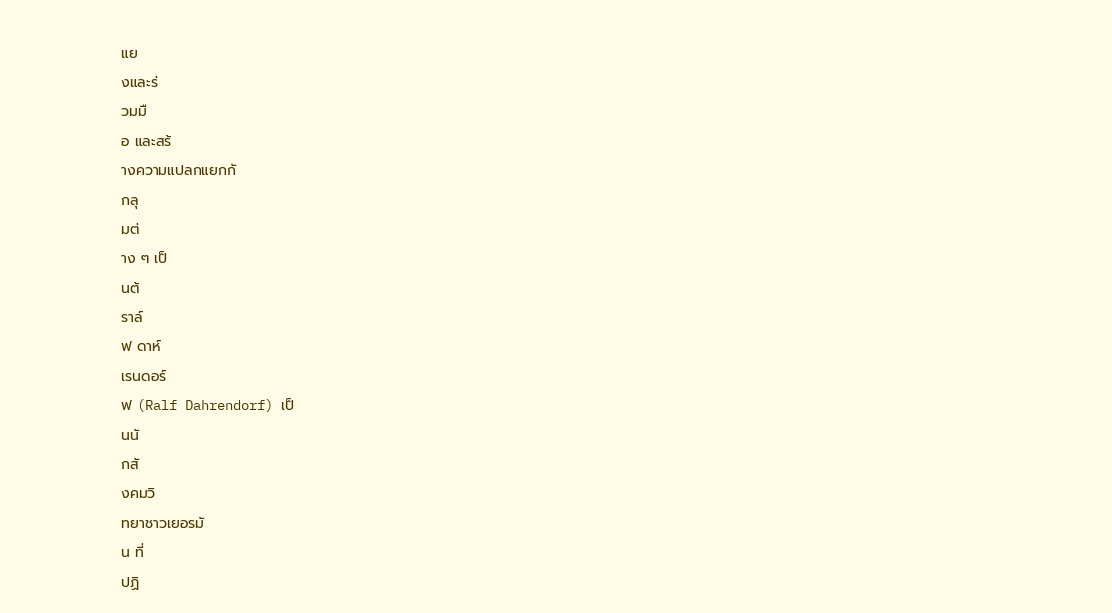แย
งและร่
วมมื
อ และสร้
างความแปลกแยกกั
กลุ
มต่
าง ๆ เป็
นต้
ราล์
ฟ ดาห์
เรนดอร์
ฟ (Ralf Dahrendorf) เป็
นนั
กสั
งคมวิ
ทยาชาวเยอรมั
น ที่
ปฏิ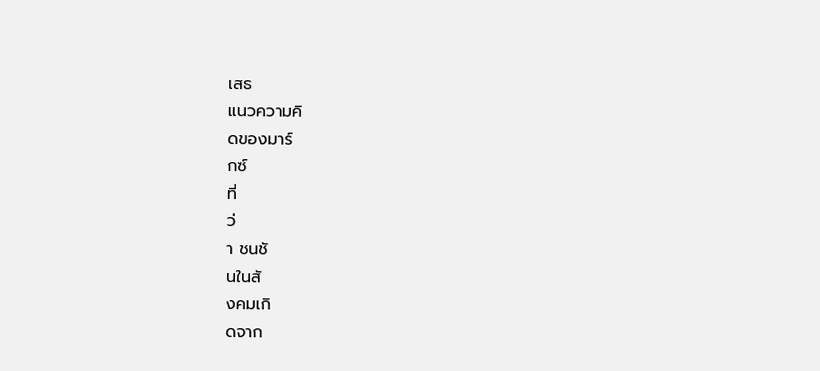เสธ
แนวความคิ
ดของมาร์
กซ์
ที่
ว่
า ชนชั
นในสั
งคมเกิ
ดจาก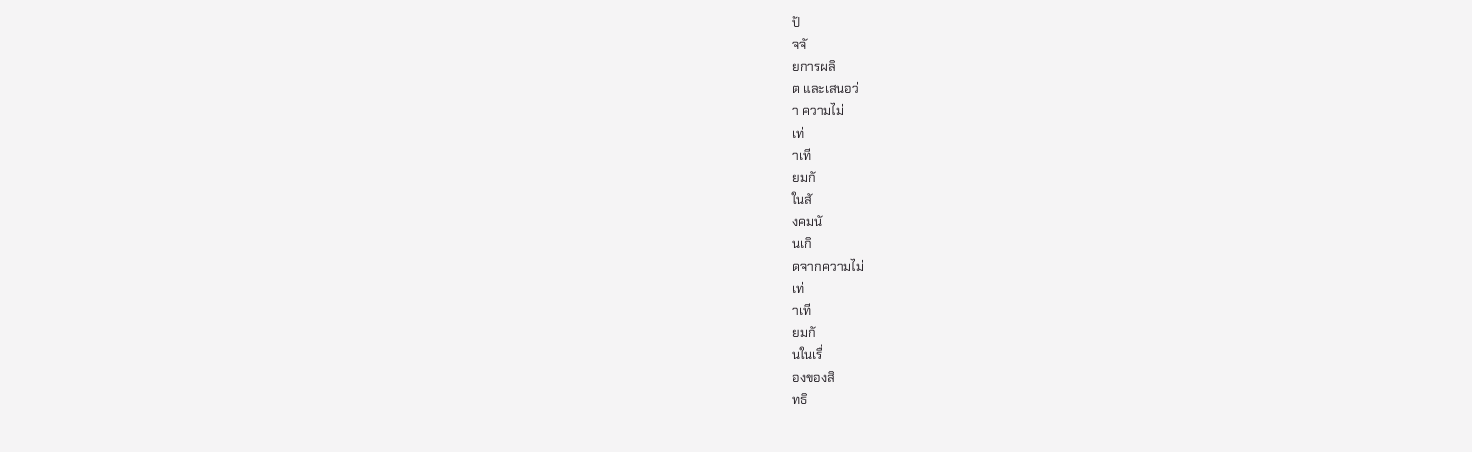ปั
จจั
ยการผลิ
ต และเสนอว่
า ความไม่
เท่
าเที
ยมกั
ในสั
งคมนั
นเกิ
ดจากความไม่
เท่
าเที
ยมกั
นในเรื่
องของสิ
ทธิ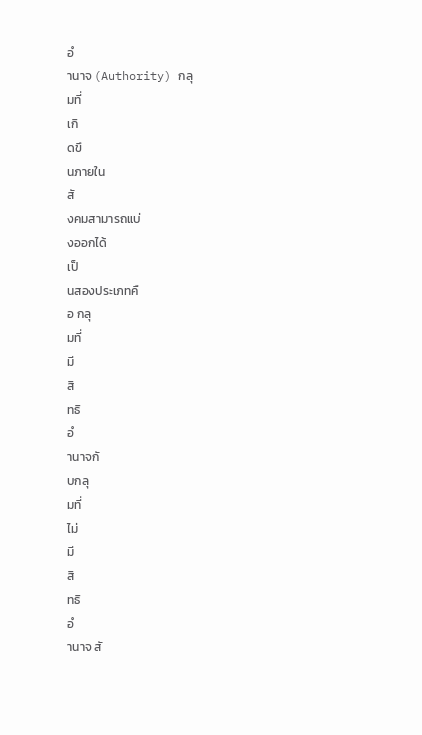อํ
านาจ (Authority) กลุ
มที่
เกิ
ดขึ
นภายใน
สั
งคมสามารถแบ่
งออกได้
เป็
นสองประเภทคื
อ กลุ
มที่
มี
สิ
ทธิ
อํ
านาจกั
บกลุ
มที่
ไม่
มี
สิ
ทธิ
อํ
านาจ สั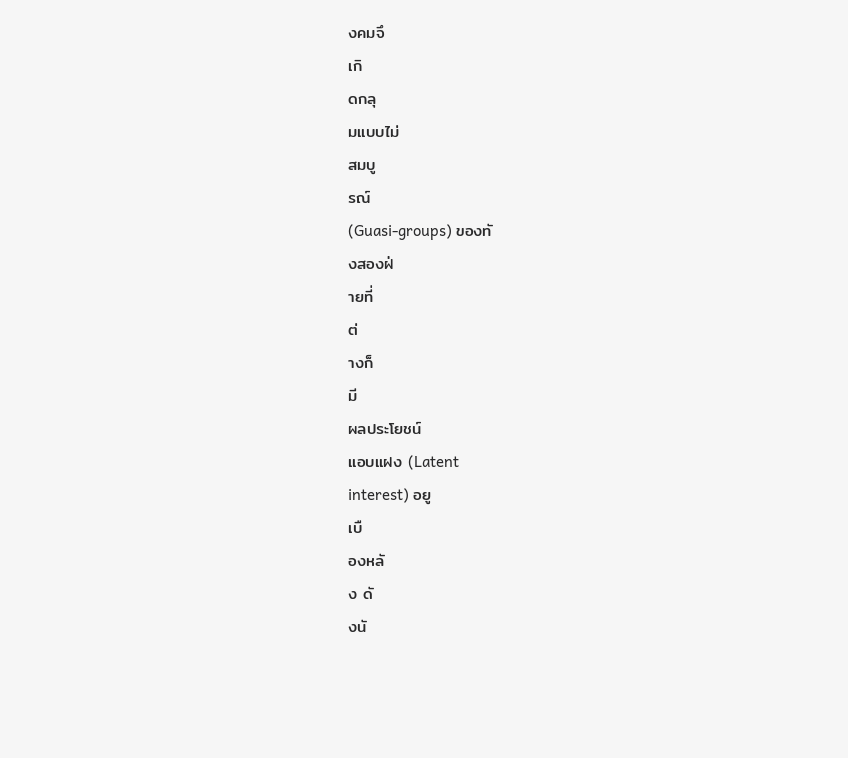งคมจึ
เกิ
ดกลุ
มแบบไม่
สมบู
รณ์
(Guasi-groups) ของทั
งสองฝ่
ายที่
ต่
างก็
มี
ผลประโยชน์
แอบแฝง (Latent
interest) อยู
เบื
องหลั
ง ดั
งนั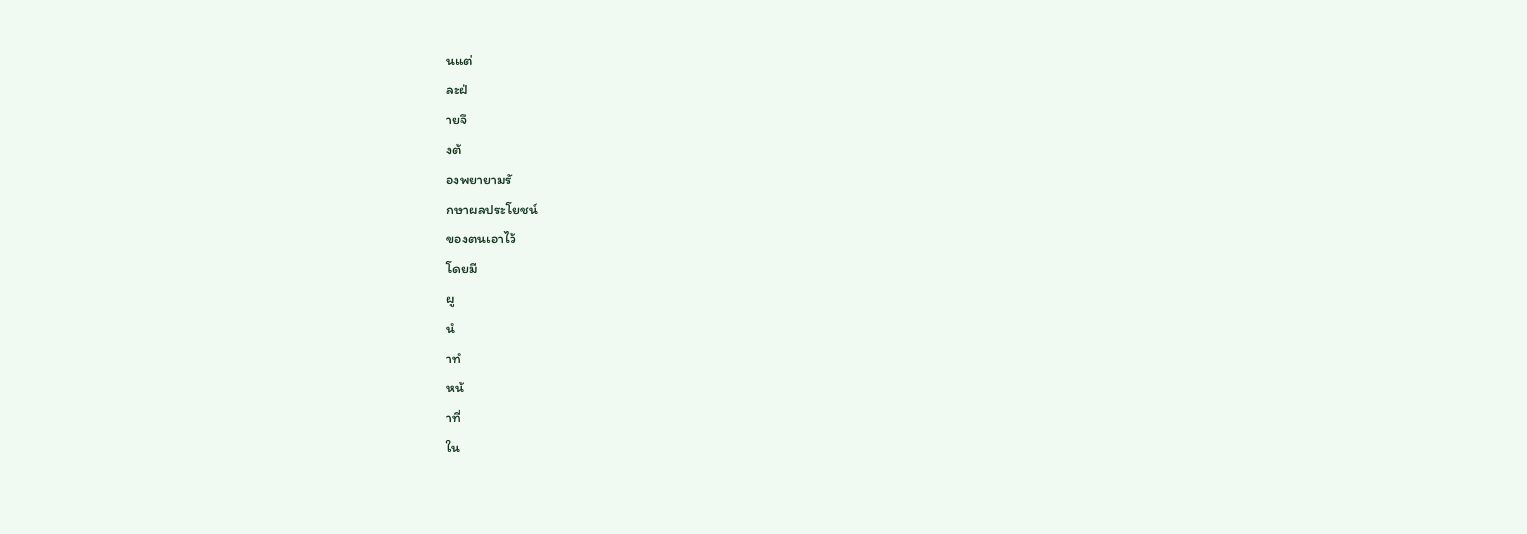นแต่
ละฝ่
ายจึ
งต้
องพยายามรั
กษาผลประโยชน์
ของตนเอาไว้
โดยมี
ผู
นํ
าทํ
หน้
าที่
ใน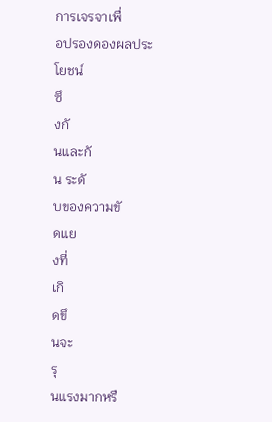การเจรจาเพื่
อปรองดองผลประโยชน์
ซึ
งกั
นและกั
น ระดั
บของความขั
ดแย
งที่
เกิ
ดขึ
นจะ
รุ
นแรงมากหรื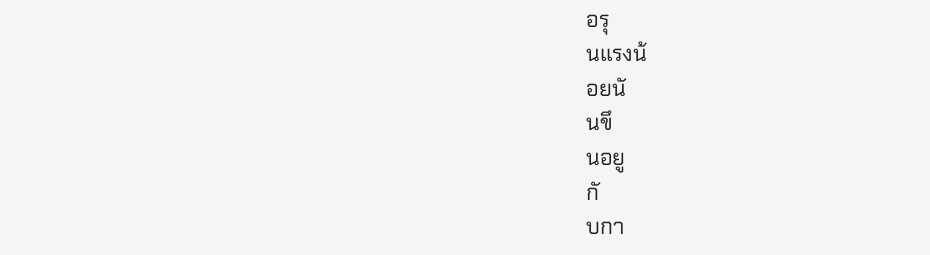อรุ
นแรงน้
อยนั
นขึ
นอยู
กั
บกา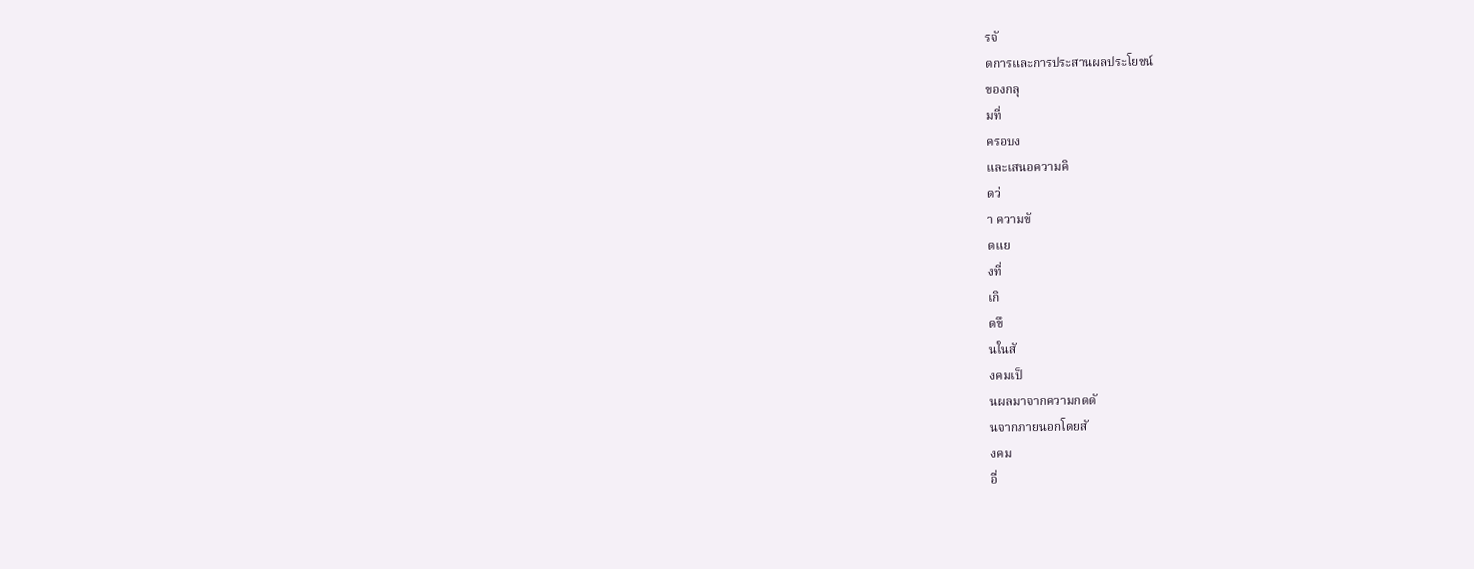รจั
ดการและการประสานผลประโยชน์
ของกลุ
มที่
ครอบง
และเสนอความคิ
ดว่
า ความขั
ดแย
งที่
เกิ
ดขึ
นในสั
งคมเป็
นผลมาจากความกดดั
นจากภายนอกโดยสั
งคม
อื่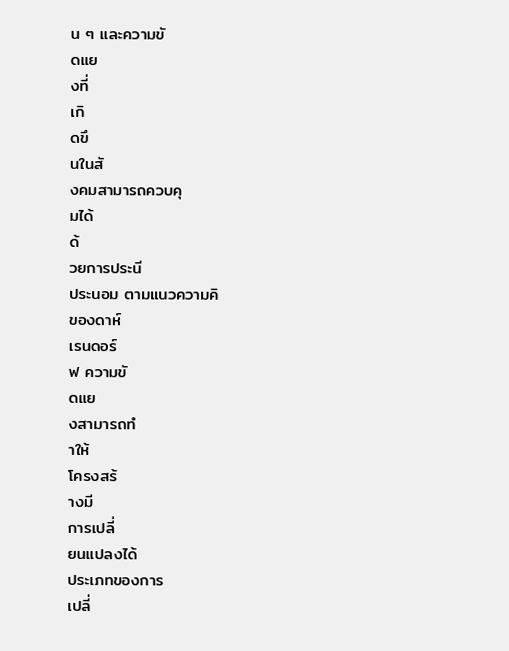น ๆ และความขั
ดแย
งที่
เกิ
ดขึ
นในสั
งคมสามารถควบคุ
มได้
ด้
วยการประนี
ประนอม ตามแนวความคิ
ของดาห์
เรนดอร์
ฟ ความขั
ดแย
งสามารถทํ
าให้
โครงสร้
างมี
การเปลี่
ยนแปลงได้
ประเภทของการ
เปลี่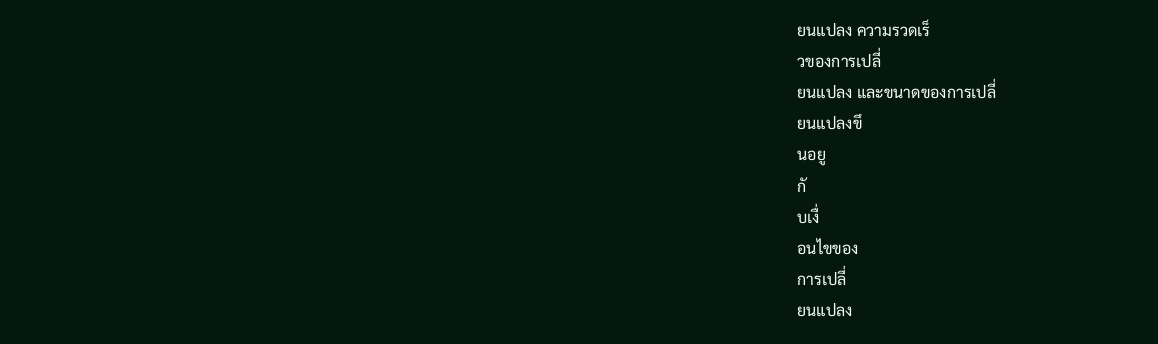ยนแปลง ความรวดเร็
วของการเปลี่
ยนแปลง และขนาดของการเปลี่
ยนแปลงขึ
นอยู
กั
บเงื่
อนไขของ
การเปลี่
ยนแปลง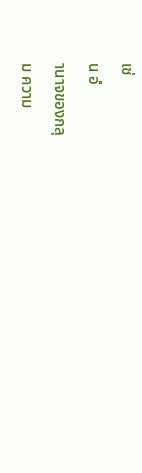เช่
น อํ
านาจของกลุ
ม ความ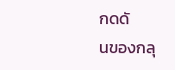กดดั
นของกลุ